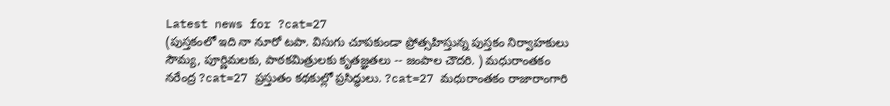Latest news for ?cat=27
(పుస్తకంలో ఇది నా నూరో టపా. విసుగు చూపకుండా ప్రోత్సహిస్తున్న పుస్తకం నిర్వాహకులు సౌమ్య, పూర్ణిమలకు, పాఠకమిత్రులకు కృతజ్ఞతలు -- జంపాల చౌదరి. ) మధురాంతకం నరేంద్ర ?cat=27 ప్రస్తుతం కథకుల్లో ప్రసిద్ధులు. ?cat=27 మధురాంతకం రాజారాంగారి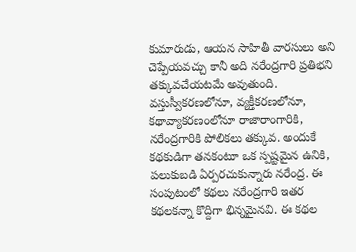కుమారుడు, ఆయన సాహితీ వారసులు అని చెప్పేయవచ్చు కానీ అది నరేంద్రగారి ప్రతిభని తక్కువచేయటమే అవుతుంది. వస్తుస్వీకరణలోనూ, వ్యక్తీకరణలోనూ, కథావ్యాకరణంలోనూ రాజారాంగారికి, నరేంద్రగారికి పోలికలు తక్కువ. అందుకే కథకుడిగా తనకంటూ ఒక స్పష్టమైన ఉనికి, పలుకుబడి ఏర్పరచుకున్నారు నరేంద్ర. ఈ సంపుటంలో కథలు నరేంద్రగారి ఇతర కథలకన్నా కొద్దిగా భిన్నమైనవి. ఈ కథల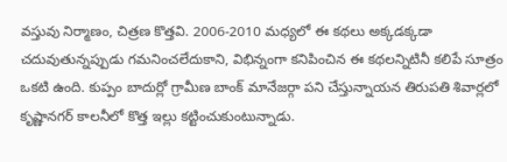వస్తువు నిర్మాణం, చిత్రణ కొత్తవి. 2006-2010 మధ్యలో ఈ కథలు అక్కడక్కడా చదువుతున్నప్పుడు గమనించలేదుకాని, విభిన్నంగా కనిపించిన ఈ కథలన్నిటినీ కలిపే సూత్రం ఒకటి ఉంది. కుప్పం బాదుర్లో గ్రామీణ బాంక్ మానేజర్గా పని చేస్తున్నాయన తిరుపతి శివార్లలో కృష్ణానగర్ కాలనీలో కొత్త ఇల్లు కట్టించుకుంటున్నాడు.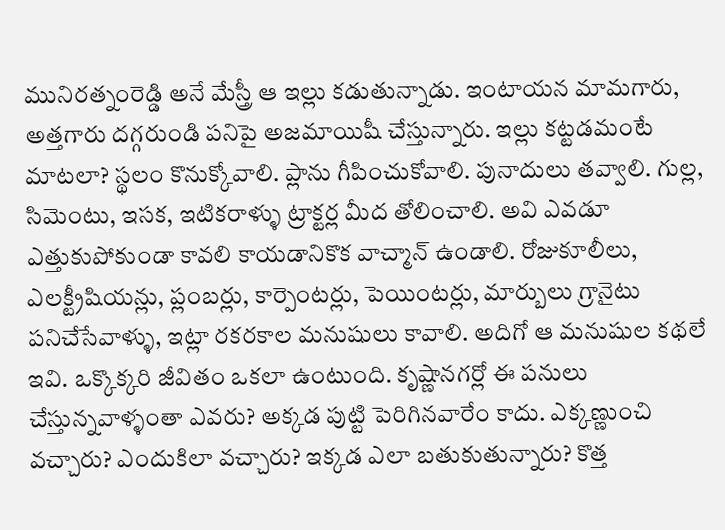మునిరత్నంరెడ్డి అనే మేస్త్రీ ఆ ఇల్లు కడుతున్నాడు. ఇంటాయన మామగారు, అత్తగారు దగ్గరుండి పనిపై అజమాయిషీ చేస్తున్నారు. ఇల్లు కట్టడమంటే మాటలా? స్థలం కొనుక్కోవాలి. ప్లాను గీపించుకోవాలి. పునాదులు తవ్వాలి. గుల్ల, సిమెంటు, ఇసక, ఇటికరాళ్ళు ట్రాక్టర్ల మీద తోలించాలి. అవి ఎవడూ ఎత్తుకుపోకుండా కావలి కాయడానికొక వాచ్మాన్ ఉండాలి. రోజుకూలీలు, ఎలక్ట్రీషియన్లు, ప్లంబర్లు, కార్పెంటర్లు, పెయింటర్లు, మార్బులు గ్రానైటు పనిచేసేవాళ్ళు, ఇట్లా రకరకాల మనుషులు కావాలి. అదిగో ఆ మనుషుల కథలే ఇవి. ఒక్కొక్కరి జీవితం ఒకలా ఉంటుంది. కృష్ణానగర్లో ఈ పనులు చేస్తున్నవాళ్ళంతా ఎవరు? అక్కడ పుట్టి పెరిగినవారేం కాదు. ఎక్కణ్ణుంచి వచ్చారు? ఎందుకిలా వచ్చారు? ఇక్కడ ఎలా బతుకుతున్నారు? కొత్త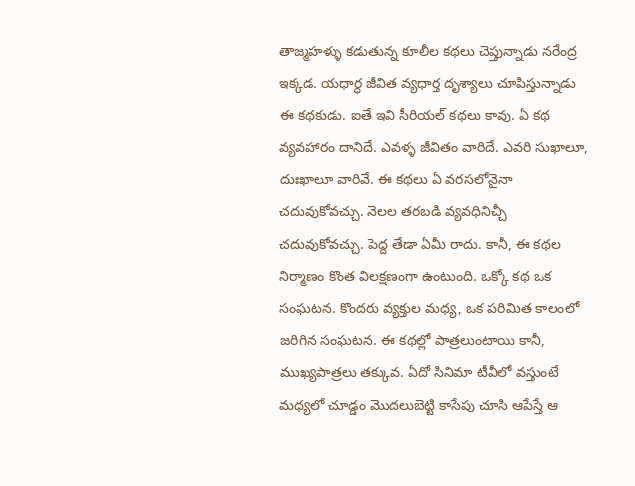తాజ్మహళ్ళు కడుతున్న కూలీల కథలు చెప్తున్నాడు నరేంద్ర ఇక్కడ. యధార్ధ జీవిత వ్యధార్త దృశ్యాలు చూపిస్తున్నాడు ఈ కథకుడు. ఐతే ఇవి సీరియల్ కథలు కావు. ఏ కథ వ్యవహారం దానిదే. ఎవళ్ళ జీవితం వారిదే. ఎవరి సుఖాలూ, దుఃఖాలూ వారివే. ఈ కథలు ఏ వరసలోనైనా చదువుకోవచ్చు. నెలల తరబడి వ్యవధినిచ్చీ చదువుకోవచ్చు. పెద్ద తేడా ఏమీ రాదు. కానీ, ఈ కథల నిర్మాణం కొంత విలక్షణంగా ఉంటుంది. ఒక్కో కథ ఒక సంఘటన. కొందరు వ్యక్తుల మధ్య, ఒక పరిమిత కాలంలో జరిగిన సంఘటన. ఈ కథల్లో పాత్రలుంటాయి కానీ, ముఖ్యపాత్రలు తక్కువ. ఏదో సినిమా టీవీలో వస్తుంటే మధ్యలో చూడ్డం మొదలుబెట్టి కాసేపు చూసి ఆపేస్తే ఆ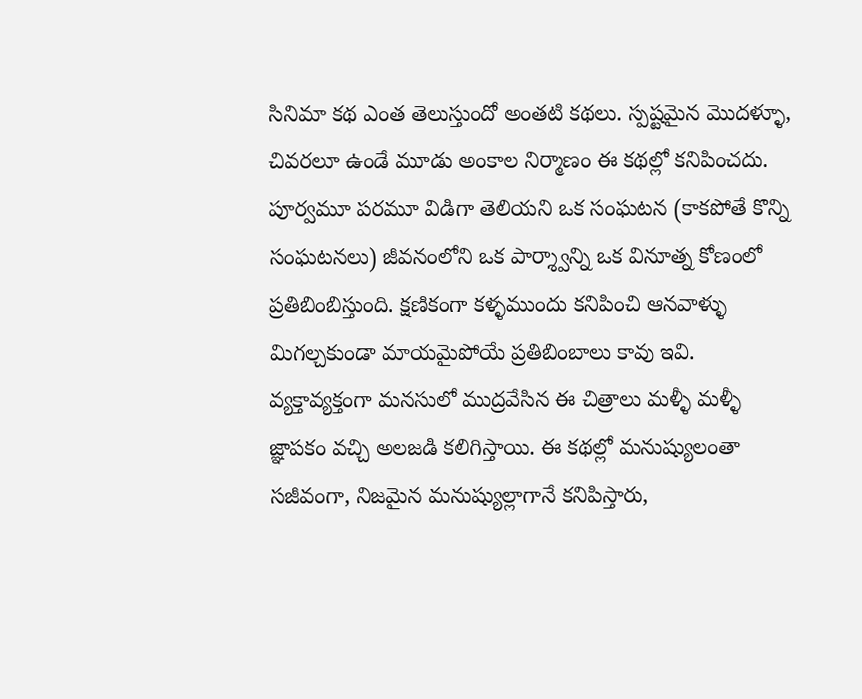సినిమా కథ ఎంత తెలుస్తుందో అంతటి కథలు. స్పష్టమైన మొదళ్ళూ, చివరలూ ఉండే మూడు అంకాల నిర్మాణం ఈ కథల్లో కనిపించదు. పూర్వమూ పరమూ విడిగా తెలియని ఒక సంఘటన (కాకపోతే కొన్ని సంఘటనలు) జీవనంలోని ఒక పార్శ్వాన్ని ఒక వినూత్న కోణంలో ప్రతిబింబిస్తుంది. క్షణికంగా కళ్ళముందు కనిపించి ఆనవాళ్ళు మిగల్చకుండా మాయమైపోయే ప్రతిబింబాలు కావు ఇవి. వ్యక్తావ్యక్తంగా మనసులో ముద్రవేసిన ఈ చిత్రాలు మళ్ళీ మళ్ళీ జ్ఞాపకం వచ్చి అలజడి కలిగిస్తాయి. ఈ కథల్లో మనుష్యులంతా సజీవంగా, నిజమైన మనుష్యుల్లాగానే కనిపిస్తారు,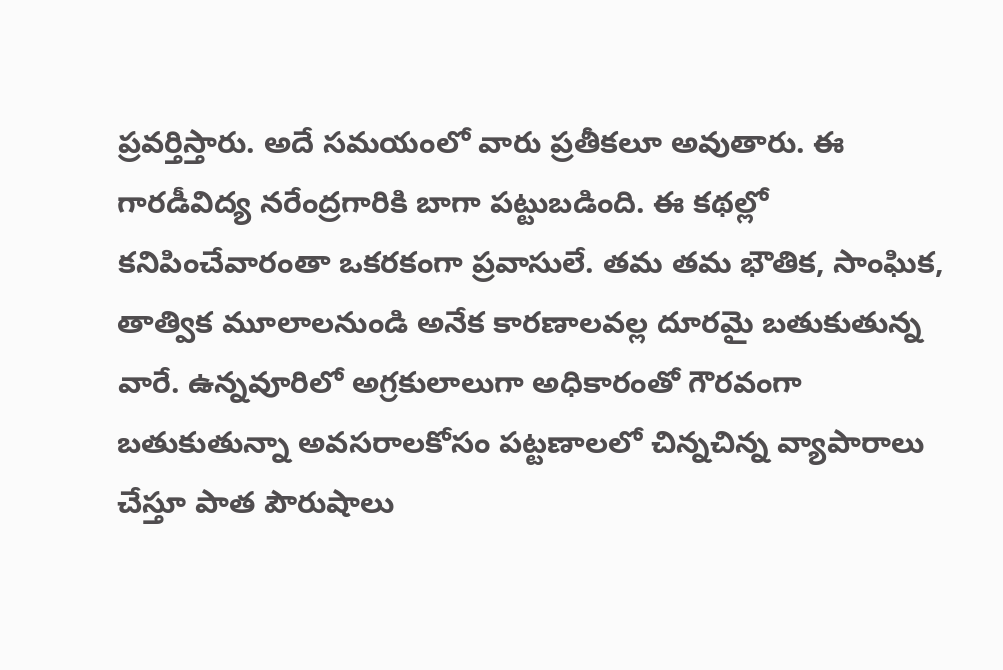ప్రవర్తిస్తారు. అదే సమయంలో వారు ప్రతీకలూ అవుతారు. ఈ గారడీవిద్య నరేంద్రగారికి బాగా పట్టుబడింది. ఈ కథల్లో కనిపించేవారంతా ఒకరకంగా ప్రవాసులే. తమ తమ భౌతిక, సాంఘిక, తాత్విక మూలాలనుండి అనేక కారణాలవల్ల దూరమై బతుకుతున్న వారే. ఉన్నవూరిలో అగ్రకులాలుగా అధికారంతో గౌరవంగా బతుకుతున్నా అవసరాలకోసం పట్టణాలలో చిన్నచిన్న వ్యాపారాలు చేస్తూ పాత పౌరుషాలు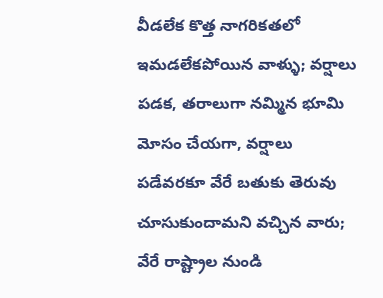వీడలేక కొత్త నాగరికతలో ఇమడలేకపోయిన వాళ్ళు; వర్షాలు పడక, తరాలుగా నమ్మిన భూమి మోసం చేయగా, వర్షాలు పడేవరకూ వేరే బతుకు తెరువు చూసుకుందామని వచ్చిన వారు; వేరే రాష్ట్రాల నుండి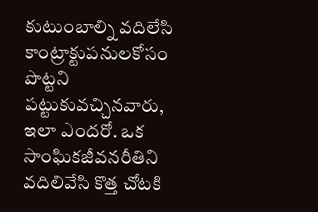కుటుంబాల్ని వదిలేసి కాంట్రాక్టుపనులకోసం పొట్టని పట్టుకువచ్చినవారు, ఇలా ఎందరో. ఒక సాంఘికజీవనరీతిని వదిలివేసి కొత్త చోటకి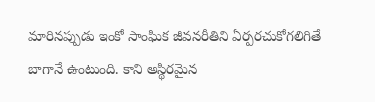మారినప్పుడు ఇంకో సాంఘిక జీవనరీతిని ఏర్పరచుకోగలిగితే బాగానే ఉంటుంది. కాని అస్థిరమైన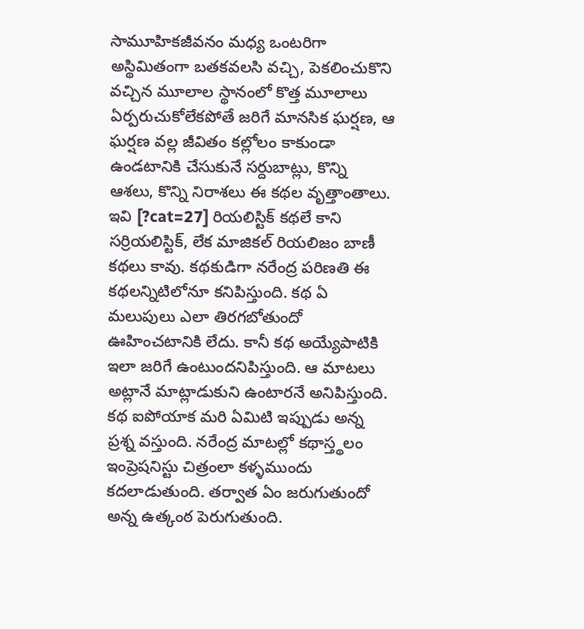సామూహికజీవనం మధ్య ఒంటరిగా అస్థిమితంగా బతకవలసి వచ్చి, పెకలించుకొని వచ్చిన మూలాల స్థానంలో కొత్త మూలాలు ఏర్పరుచుకోలేకపోతే జరిగే మానసిక ఘర్షణ, ఆ ఘర్షణ వల్ల జీవితం కల్లోలం కాకుండా ఉండటానికి చేసుకునే సర్దుబాట్లు, కొన్ని ఆశలు, కొన్ని నిరాశలు ఈ కథల వృత్తాంతాలు. ఇవి [?cat=27] రియలిస్టిక్ కథలే కాని సర్రియలిస్టిక్, లేక మాజికల్ రియలిజం బాణీ కథలు కావు. కథకుడిగా నరేంద్ర పరిణతి ఈ కథలన్నిటిలోనూ కనిపిస్తుంది. కథ ఏ మలుపులు ఎలా తిరగబోతుందో ఊహించటానికి లేదు. కానీ కథ అయ్యేపాటికి ఇలా జరిగే ఉంటుందనిపిస్తుంది. ఆ మాటలు అట్లానే మాట్లాడుకుని ఉంటారనే అనిపిస్తుంది. కథ ఐపోయాక మరి ఏమిటి ఇప్పుడు అన్న ప్రశ్న వస్తుంది. నరేంద్ర మాటల్లో కథాస్త్థలం ఇంప్రెషనిస్టు చిత్రంలా కళ్ళముందు కదలాడుతుంది. తర్వాత ఏం జరుగుతుందో అన్న ఉత్కంఠ పెరుగుతుంది.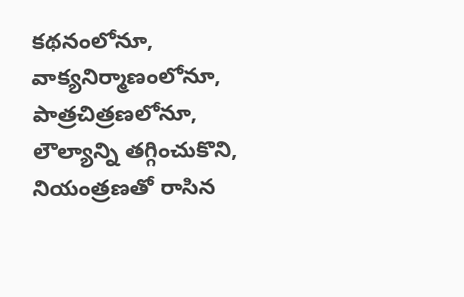కథనంలోనూ, వాక్యనిర్మాణంలోనూ, పాత్రచిత్రణలోనూ, లౌల్యాన్ని తగ్గించుకొని, నియంత్రణతో రాసిన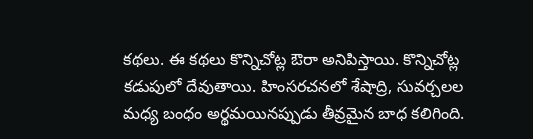కథలు. ఈ కథలు కొన్నిచోట్ల ఔరా అనిపిస్తాయి. కొన్నిచోట్ల కడుపులో దేవుతాయి. హింసరచనలో శేషాద్రి, సువర్చలల మధ్య బంధం అర్థమయినప్పుడు తీవ్రమైన బాధ కలిగింది.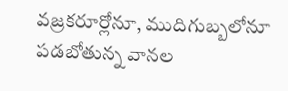వజ్రకరూర్లోనూ, ముదిగుబ్బలోనూ పడబోతున్న వానల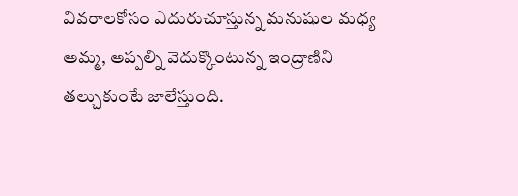వివరాలకోసం ఎదురుచూస్తున్న మనుషుల మధ్య అమ్మ, అప్పల్ని వెదుక్కొంటున్న ఇంద్రాణిని తల్చుకుంటే జాలేస్తుంది.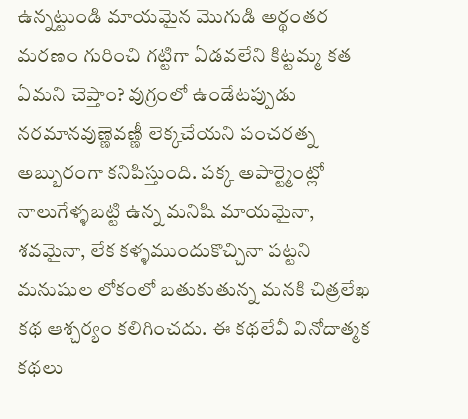ఉన్నట్టుండి మాయమైన మొగుడి అర్థంతర మరణం గురించి గట్టిగా ఏడవలేని కిట్టమ్మ కత ఏమని చెప్తాం? వుగ్రంలో ఉండేటప్పుడు నరమానవుణ్ణెవణ్ణీ లెక్కచేయని పంచరత్న అబ్బురంగా కనిపిస్తుంది. పక్క అపార్ట్మెంట్లో నాలుగేళ్ళబట్టి ఉన్న మనిషి మాయమైనా, శవమైనా, లేక కళ్ళముందుకొచ్చినా పట్టని మనుషుల లోకంలో బతుకుతున్న మనకి చిత్రలేఖ కథ ఆశ్చర్యం కలిగించదు. ఈ కథలేవీ వినోదాత్మక కథలు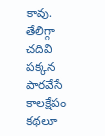కావు. తేలిగ్గా చదివి పక్కన పారవేసే కాలక్షేపం కథలూ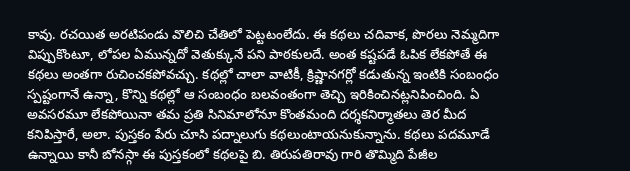కావు. రచయిత అరటిపండు వొలిచి చేతిలో పెట్టటంలేదు. ఈ కథలు చదివాక, పొరలు నెమ్మదిగా విప్పుకొంటూ, లోపల ఏమున్నదో వెతుక్కునే పని పాఠకులదే. అంత కష్టపడే ఓపిక లేకపోతే ఈ కథలు అంతగా రుచించకపోవచ్చు. కథల్లో చాలా వాటికీ, క్రిష్ణానగర్లో కడుతున్న ఇంటికి సంబంధం స్పష్టంగానే ఉన్నా, కొన్ని కథల్లో ఆ సంబంధం బలవంతంగా తెచ్చి ఇరికించినట్లనిపించింది. ఏ అవసరమూ లేకపోయినా తమ ప్రతి సినిమాలోనూ కొంతమంది దర్శకనిర్మాతలు తెర మీద కనిపిస్తారే, అలా. పుస్తకం పేరు చూసి పద్నాలుగు కథలుంటాయనుకున్నాను. కథలు పదమూడే ఉన్నాయి కానీ బోనస్గా ఈ పుస్తకంలో కథలపై బి. తిరుపతిరావు గారి తొమ్మిది పేజీల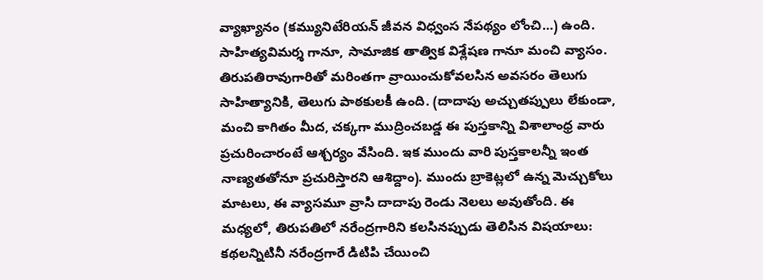వ్యాఖ్యానం (కమ్యునిటేరియన్ జీవన విధ్వంస నేపథ్యం లోంచి…) ఉంది. సాహిత్యవిమర్శ గానూ, సామాజిక తాత్విక విశ్లేషణ గానూ మంచి వ్యాసం. తిరుపతిరావుగారితో మరింతగా వ్రాయించుకోవలసిన అవసరం తెలుగు సాహిత్యానికి, తెలుగు పాఠకులకీ ఉంది. (దాదాపు అచ్చుతప్పులు లేకుండా, మంచి కాగితం మీద, చక్కగా ముద్రించబడ్డ ఈ పుస్తకాన్ని విశాలాంధ్ర వారు ప్రచురించారంటే ఆశ్చర్యం వేసింది. ఇక ముందు వారి పుస్తకాలన్నీ ఇంత నాణ్యతతోనూ ప్రచురిస్తారని ఆశిద్దాం). ముందు బ్రాకెట్లలో ఉన్న మెచ్చుకోలు మాటలు, ఈ వ్యాసమూ వ్రాసి దాదాపు రెండు నెలలు అవుతోంది. ఈ మధ్యలో, తిరుపతిలో నరేంద్రగారిని కలసినప్పుడు తెలిసిన విషయాలు: కథలన్నిటినీ నరేంద్రగారే డిటిపి చేయించి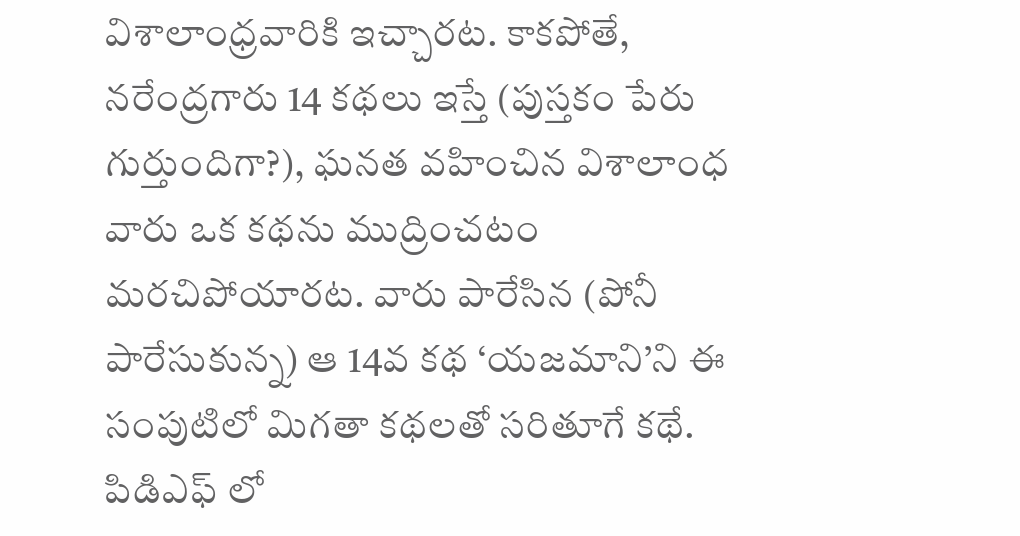విశాలాంధ్రవారికి ఇచ్చారట. కాకపోతే, నరేంద్రగారు 14 కథలు ఇస్తే (పుస్తకం పేరు గుర్తుందిగా?), ఘనత వహించిన విశాలాంధ వారు ఒక కథను ముద్రించటం మరచిపోయారట. వారు పారేసిన (పోనీ పారేసుకున్న) ఆ 14వ కథ ‘యజమాని’ని ఈ సంపుటిలో మిగతా కథలతో సరితూగే కథే. పిడిఎఫ్ లో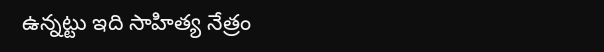ఉన్నట్టు ఇది సాహిత్య నేత్రం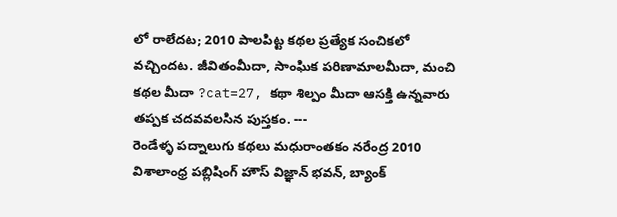లో రాలేదట; 2010 పాలపిట్ట కథల ప్రత్యేక సంచికలో వచ్చిందట. జీవితంమీదా, సాంఘిక పరిణామాలమీదా, మంచి కథల మీదా ?cat=27, కథా శిల్పం మీదా ఆసక్తి ఉన్నవారు తప్పక చదవవలసిన పుస్తకం. ---
రెండేళ్ళ పద్నాలుగు కథలు మధురాంతకం నరేంద్ర 2010 విశాలాంధ్ర పబ్లిషింగ్ హౌస్ విజ్ఞాన్ భవన్, బ్యాంక్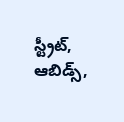స్ట్రీట్, ఆబిడ్స్,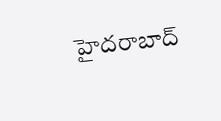హైదరాబాద్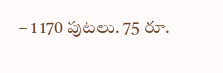– 1 170 పుటలు. 75 రూ.